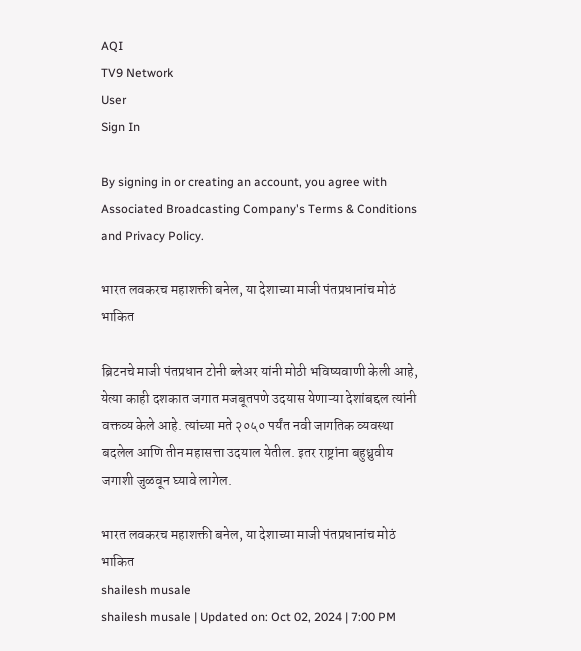AQI
TV9 Network
User
Sign In

By signing in or creating an account, you agree with Associated Broadcasting Company's Terms & Conditions and Privacy Policy.

भारत लवकरच महाशक्ती बनेल, या देशाच्या माजी पंतप्रधानांच मोठं भाकित

ब्रिटनचे माजी पंतप्रधान टोनी ब्लेअर यांनी मोठी भविष्यवाणी केली आहे, येत्या काही दशकात जगात मजबूतपणे उदयास येणाऱ्या देशांबद्दल त्यांनी वक्तव्य केले आहे. त्यांच्या मते २०५० पर्यंत नवी जागतिक व्यवस्था बदलेल आणि तीन महासत्ता उदयाल येतील. इतर राष्ट्रांना बहुध्रुवीय जगाशी जुळवून घ्यावे लागेल.

भारत लवकरच महाशक्ती बनेल, या देशाच्या माजी पंतप्रधानांच मोठं भाकित
shailesh musale
shailesh musale | Updated on: Oct 02, 2024 | 7:00 PM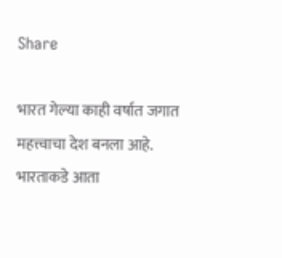Share

भारत गेल्या काही वर्षात जगात महत्त्वाचा देश बनला आहे. भारताकडे आता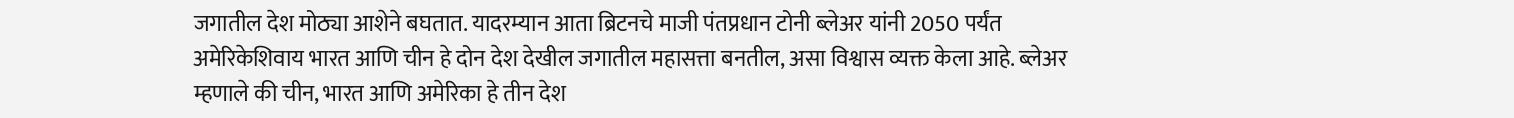जगातील देश मोठ्या आशेने बघतात. यादरम्यान आता ब्रिटनचे माजी पंतप्रधान टोनी ब्लेअर यांनी 2050 पर्यंत अमेरिकेशिवाय भारत आणि चीन हे दोन देश देखील जगातील महासत्ता बनतील, असा विश्वास व्यक्त केला आहे. ब्लेअर म्हणाले की चीन, भारत आणि अमेरिका हे तीन देश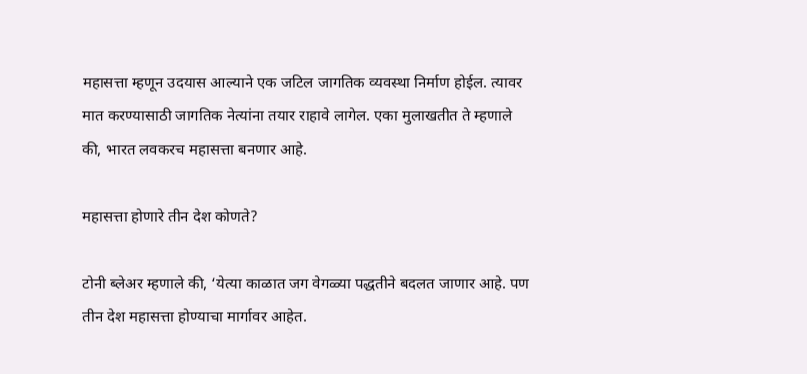महासत्ता म्हणून उदयास आल्याने एक जटिल जागतिक व्यवस्था निर्माण होईल. त्यावर मात करण्यासाठी जागतिक नेत्यांना तयार राहावे लागेल. एका मुलाखतीत ते म्हणाले की, भारत लवकरच महासत्ता बनणार आहे.

महासत्ता होणारे तीन देश कोणते?

टोनी ब्लेअर म्हणाले की, ‘येत्या काळात जग वेगळ्या पद्धतीने बदलत जाणार आहे. पण तीन देश महासत्ता होण्याचा मार्गावर आहेत.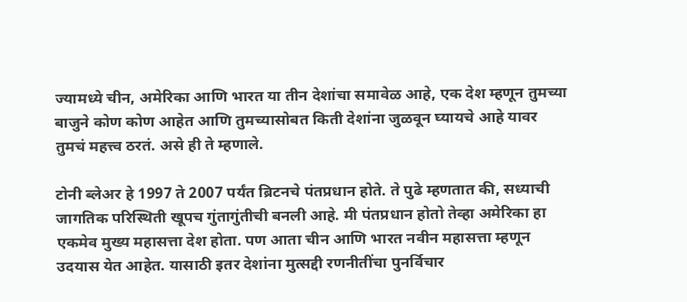ज्यामध्ये चीन, अमेरिका आणि भारत या तीन देशांचा समावेळ आहे, एक देश म्हणून तुमच्या बाजुने कोण कोण आहेत आणि तुमच्यासोबत किती देशांना जुळवून घ्यायचे आहे यावर तुमचं महत्त्व ठरतं. असे ही ते म्हणाले.

टोनी ब्लेअर हे 1997 ते 2007 पर्यंत ब्रिटनचे पंतप्रधान होते. ते पुढे म्हणतात की, सध्याची जागतिक परिस्थिती खूपच गुंतागुंतीची बनली आहे. मी पंतप्रधान होतो तेव्हा अमेरिका हा एकमेव मुख्य महासत्ता देश होता. पण आता चीन आणि भारत नवीन महासत्ता म्हणून उदयास येत आहेत. यासाठी इतर देशांना मुत्सद्दी रणनीतींचा पुनर्विचार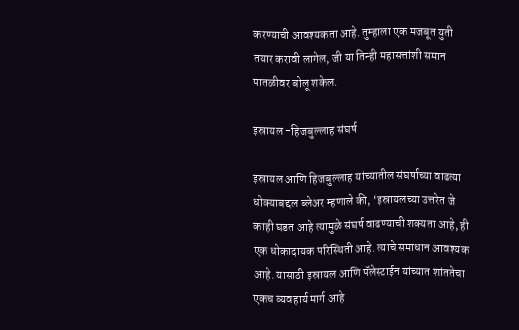करण्याची आवश्यकता आहे. तुम्हाला एक मजबूत युती तयार करावी लागेल, जी या तिन्ही महासत्तांशी समान पातळीवर बोलू शकेल.

इस्रायल -हिजबुल्लाह संघर्ष

इस्रायल आणि हिजबुल्लाह यांच्यातील संघर्षाच्या वाढत्या धोक्याबद्दल ब्लेअर म्हणाले की, ‘इस्रायलच्या उत्तरेत जे काही घडत आहे त्यामुळे संघर्ष वाढण्याची शक्यता आहे, ही एक धोकादायक परिस्थिती आहे. त्याचे समाधान आवश्यक आहे. यासाठी इस्रायल आणि पॅलेस्टाईन यांच्यात शांततेचा एकच व्यवहार्य मार्ग आहे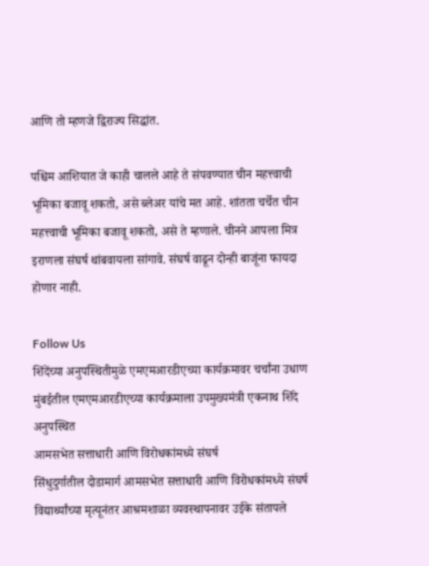आणि तो म्हणजे द्विराज्य सिद्धांत.

पश्चिम आशियात जे काही चालले आहे ते संपवण्यात चीन महत्त्वाची भूमिका बजावू शकतो, असे ब्लेअर यांचे मत आहे. शांतता चर्चेत चीन महत्त्वाची भूमिका बजावू शकतो, असे ते म्हणाले. चीनने आपला मित्र इराणला संघर्ष थांबवायला सांगावे. संघर्ष वाढून दोन्ही बाजूंना फायदा होणार नाही.

Follow Us
शिंदेंच्या अनुपस्थितीमुळे एमएमआरडीएच्या कार्यक्रमावर चर्चांना उधाण
मुंबईतील एमएमआरडीएच्या कार्यक्रमाला उपमुख्यमंत्री एकनाथ शिंदे अनुपस्थित
आमसभेत सत्ताधारी आणि विरोधकांमध्ये संघर्ष
सिंधुदुर्गातील दोडामार्ग आमसभेत सत्ताधारी आणि विरोधकांमध्ये संघर्ष
विद्यार्थ्यांच्या मृत्यूनंतर आश्रमशाळा व्यवस्थापनावर उईके संतापले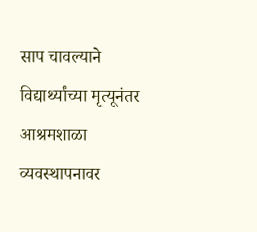साप चावल्याने विद्यार्थ्यांच्या मृत्यूनंतर आश्रमशाळा व्यवस्थापनावर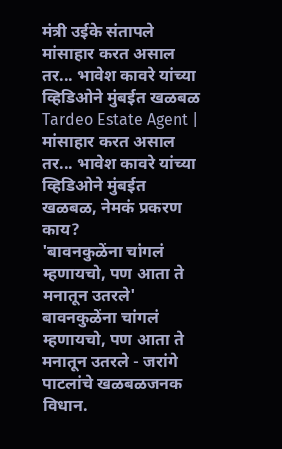मंत्री उईके संतापले
मांसाहार करत असाल तर... भावेश कावरे यांच्या व्हिडिओने मुंबईत खळबळ
Tardeo Estate Agent | मांसाहार करत असाल तर... भावेश कावरे यांच्या व्हिडिओने मुंबईत खळबळ, नेमकं प्रकरण काय?
'बावनकुळेंना चांगलं म्हणायचो, पण आता ते मनातून उतरले'
बावनकुळेंना चांगलं म्हणायचो, पण आता ते मनातून उतरले - जरांगे पाटलांचे खळबळजनक विधान.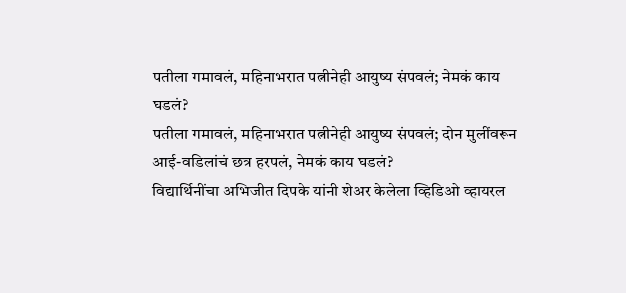पतीला गमावलं, महिनाभरात पत्नीनेही आयुष्य संपवलं; नेमकं काय घडलं?
पतीला गमावलं, महिनाभरात पत्नीनेही आयुष्य संपवलं; दोन मुलींवरून आई-वडिलांचं छत्र हरपलं, नेमकं काय घडलं?
विद्यार्थिनींचा अभिजीत दिपके यांनी शेअर केलेला व्हिडिओ व्हायरल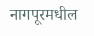नागपूरमधील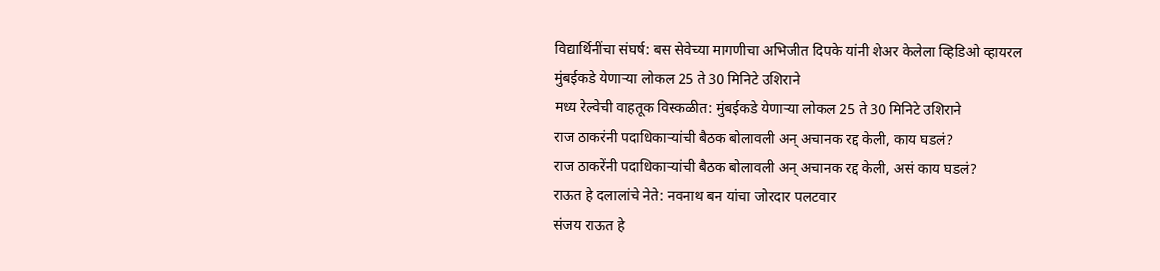विद्यार्थिनींचा संघर्ष: बस सेवेच्या मागणीचा अभिजीत दिपके यांनी शेअर केलेला व्हिडिओ व्हायरल
मुंबईकडे येणाऱ्या लोकल 25 ते 30 मिनिटे उशिराने
मध्य रेल्वेची वाहतूक विस्कळीत: मुंबईकडे येणाऱ्या लोकल 25 ते 30 मिनिटे उशिराने
राज ठाकरंनी पदाधिकाऱ्यांची बैठक बोलावली अन् अचानक रद्द केली, काय घडलं?
राज ठाकरेंनी पदाधिकाऱ्यांची बैठक बोलावली अन् अचानक रद्द केली, असं काय घडलं?
राऊत हे दलालांचे नेते: नवनाथ बन यांचा जोरदार पलटवार
संजय राऊत हे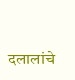दलालांचे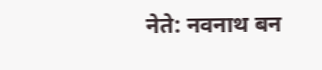नेते: नवनाथ बन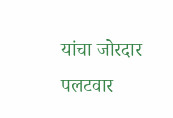यांचा जोरदार पलटवार